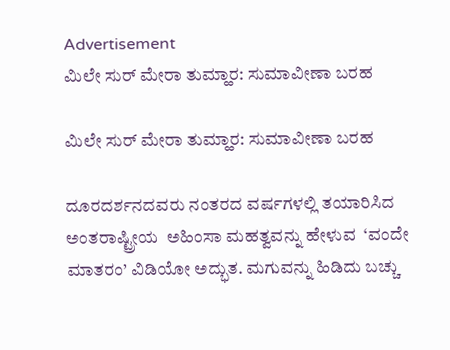Advertisement
ಮಿಲೇ ಸುರ್ ಮೇರಾ ತುಮ್ಹಾರ: ಸುಮಾವೀಣಾ ಬರಹ

ಮಿಲೇ ಸುರ್ ಮೇರಾ ತುಮ್ಹಾರ: ಸುಮಾವೀಣಾ ಬರಹ

ದೂರದರ್ಶನದವರು ನಂತರದ ವರ್ಷಗಳಲ್ಲಿ ತಯಾರಿಸಿದ ಅಂತರಾಷ್ಟ್ರೀಯ  ಅಹಿಂಸಾ ಮಹತ್ವವನ್ನು ಹೇಳುವ  ‘ವಂದೇ ಮಾತರಂ’ ವಿಡಿಯೋ ಅದ್ಭುತ. ಮಗುವನ್ನು ಹಿಡಿದು ಬಚ್ಚು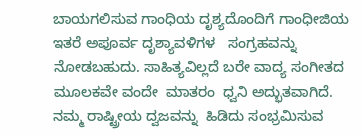ಬಾಯಗಲಿಸುವ ಗಾಂಧಿಯ ದೃಶ್ಯದೊಂದಿಗೆ ಗಾಂಧೀಜಿಯ ಇತರೆ ಅಪೂರ್ವ ದೃಶ್ಯಾವಳಿಗಳ   ಸಂಗ್ರಹವನ್ನು ನೋಡಬಹುದು. ಸಾಹಿತ್ಯವಿಲ್ಲದೆ ಬರೇ ವಾದ್ಯ ಸಂಗೀತದ ಮೂಲಕವೇ ವಂದೇ  ಮಾತರಂ  ಧ್ವನಿ ಅದ್ಭುತವಾಗಿದೆ. ನಮ್ಮ ರಾಷ್ಟ್ರೀಯ ದ್ವಜವನ್ನು  ಹಿಡಿದು ಸಂಭ್ರಮಿಸುವ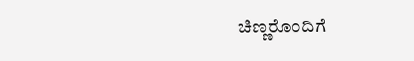ಚಿಣ್ಣರೊಂದಿಗೆ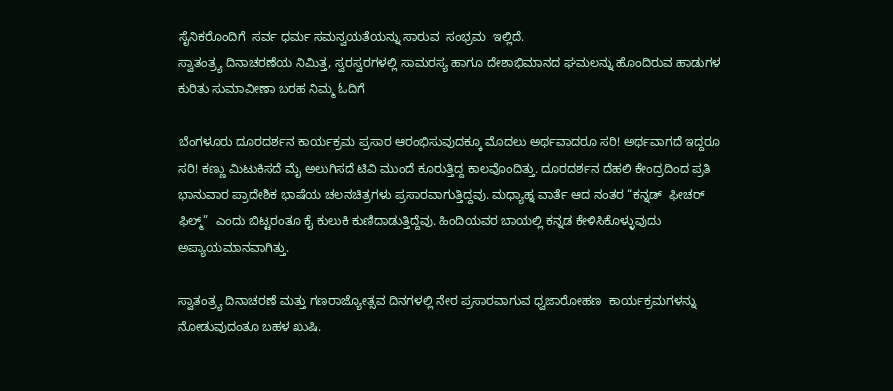ಸೈನಿಕರೊಂದಿಗೆ  ಸರ್ವ ಧರ್ಮ ಸಮನ್ವಯತೆಯನ್ನು ಸಾರುವ  ಸಂಭ್ರಮ  ಇಲ್ಲಿದೆ.
ಸ್ವಾತಂತ್ರ್ಯ ದಿನಾಚರಣೆಯ ನಿಮಿತ್ತ, ಸ್ವರಸ್ವರಗಳಲ್ಲಿ ಸಾಮರಸ್ಯ ಹಾಗೂ ದೇಶಾಭಿಮಾನದ ಘಮಲನ್ನು ಹೊಂದಿರುವ ಹಾಡುಗಳ ಕುರಿತು ಸುಮಾವೀಣಾ ಬರಹ ನಿಮ್ಮ ಓದಿಗೆ

ಬೆಂಗಳೂರು ದೂರದರ್ಶನ ಕಾರ್ಯಕ್ರಮ ಪ್ರಸಾರ ಆರಂಭಿಸುವುದಕ್ಕೂ ಮೊದಲು ಅರ್ಥವಾದರೂ ಸರಿ! ಅರ್ಥವಾಗದೆ ಇದ್ದರೂ ಸರಿ! ಕಣ್ಣು ಮಿಟುಕಿಸದೆ ಮೈ ಅಲುಗಿಸದೆ ಟಿವಿ ಮುಂದೆ ಕೂರುತ್ತಿದ್ದ ಕಾಲವೊಂದಿತ್ತು. ದೂರದರ್ಶನ ದೆಹಲಿ ಕೇಂದ್ರದಿಂದ ಪ್ರತಿ ಭಾನುವಾರ ಪ್ರಾದೇಶಿಕ ಭಾಷೆಯ ಚಲನಚಿತ್ರಗಳು ಪ್ರಸಾರವಾಗುತ್ತಿದ್ದವು. ಮಧ್ಯಾಹ್ನ ವಾರ್ತೆ ಆದ ನಂತರ “ಕನ್ನಡ್  ಫೀಚರ್ ಫಿಲ್ಮ್”  ಎಂದು ಬಿಟ್ಟರಂತೂ ಕೈ ಕುಲುಕಿ ಕುಣಿದಾಡುತ್ತಿದ್ದೆವು. ಹಿಂದಿಯವರ ಬಾಯಲ್ಲಿ ಕನ್ನಡ ಕೇಳಿಸಿಕೊಳ್ಳುವುದು ಅಪ್ಯಾಯಮಾನವಾಗಿತ್ತು.

ಸ್ವಾತಂತ್ರ್ಯ ದಿನಾಚರಣೆ ಮತ್ತು ಗಣರಾಜ್ಯೋತ್ಸವ ದಿನಗಳಲ್ಲಿ ನೇರ ಪ್ರಸಾರವಾಗುವ ಧ್ವಜಾರೋಹಣ  ಕಾರ್ಯಕ್ರಮಗಳನ್ನು ನೋಡುವುದಂತೂ ಬಹಳ ಖುಷಿ.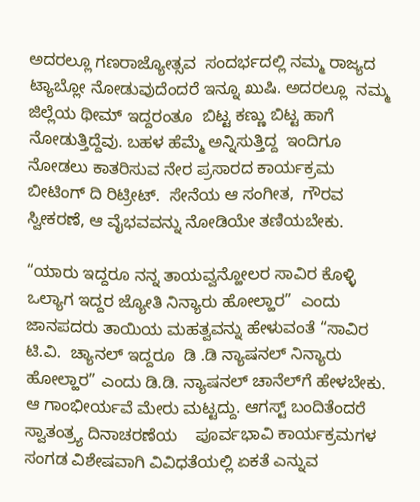ಅದರಲ್ಲೂ ಗಣರಾಜ್ಯೋತ್ಸವ  ಸಂದರ್ಭದಲ್ಲಿ ನಮ್ಮ ರಾಜ್ಯದ ಟ್ಯಾಬ್ಲೋ ನೋಡುವುದೆಂದರೆ ಇನ್ನೂ ಖುಷಿ. ಅದರಲ್ಲೂ  ನಮ್ಮ ಜಿಲ್ಲೆಯ ಥೀಮ್ ಇದ್ದರಂತೂ  ಬಿಟ್ಟ ಕಣ್ಣು ಬಿಟ್ಟ ಹಾಗೆ ನೋಡುತ್ತಿದ್ದೆವು. ಬಹಳ ಹೆಮ್ಮೆ ಅನ್ನಿಸುತ್ತಿದ್ದ  ಇಂದಿಗೂ ನೋಡಲು ಕಾತರಿಸುವ ನೇರ ಪ್ರಸಾರದ ಕಾರ್ಯಕ್ರಮ ಬೀಟಿಂಗ್ ದಿ ರಿಟ್ರೀಟ್.  ಸೇನೆಯ ಆ ಸಂಗೀತ,  ಗೌರವ ಸ್ವೀಕರಣೆ, ಆ ವೈಭವವನ್ನು ನೋಡಿಯೇ ತಣಿಯಬೇಕು.

“ಯಾರು ಇದ್ದರೂ ನನ್ನ ತಾಯವ್ವನ್ಹೋಲರ ಸಾವಿರ ಕೊಳ್ಳಿ ಒಲ್ಯಾಗ ಇದ್ದರ ಜ್ಯೋತಿ ನಿನ್ಯಾರು ಹೋಲ್ಹಾರ”  ಎಂದು ಜಾನಪದರು ತಾಯಿಯ ಮಹತ್ವವನ್ನು ಹೇಳುವಂತೆ “ಸಾವಿರ ಟಿ.ವಿ.  ಚ್ಯಾನಲ್ ಇದ್ದರೂ  ಡಿ .ಡಿ ನ್ಯಾಷನಲ್ ನಿನ್ಯಾರು ಹೋಲ್ಹಾರ” ಎಂದು ಡಿ.ಡಿ. ನ್ಯಾಷನಲ್ ಚಾನೆಲ್‌ಗೆ ಹೇಳಬೇಕು.      ಆ ಗಾಂಭೀರ್ಯವೆ ಮೇರು ಮಟ್ಟದ್ದು. ಆಗಸ್ಟ್ ಬಂದಿತೆಂದರೆ ಸ್ವಾತಂತ್ರ್ಯ ದಿನಾಚರಣೆಯ    ಪೂರ್ವಭಾವಿ ಕಾರ್ಯಕ್ರಮಗಳ ಸಂಗಡ ವಿಶೇಷವಾಗಿ ವಿವಿಧತೆಯಲ್ಲಿ ಏಕತೆ ಎನ್ನುವ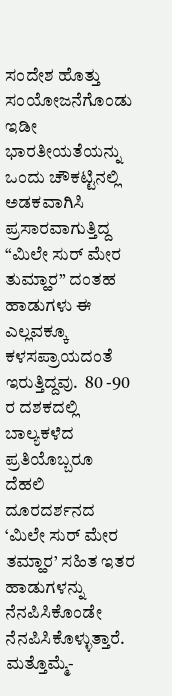ಸಂದೇಶ ಹೊತ್ತು ಸಂಯೋಜನೆಗೊಂಡು ಇಡೀ ಭಾರತೀಯತೆಯನ್ನು ಒಂದು ಚೌಕಟ್ಟಿನಲ್ಲಿ ಅಡಕವಾಗಿಸಿ  ಪ್ರಸಾರವಾಗುತ್ತಿದ್ದ “ಮಿಲೇ ಸುರ್ ಮೇರ ತುಮ್ಹಾರ” ದಂತಹ ಹಾಡುಗಳು ಈ ಎಲ್ಲವಕ್ಕೂ ಕಳಸಪ್ರಾಯದಂತೆ  ಇರುತ್ತಿದ್ದವು.  80 -90 ರ ದಶಕದಲ್ಲಿ ಬಾಲ್ಯಕಳೆದ ಪ್ರತಿಯೊಬ್ಬರೂ ದೆಹಲಿ   ದೂರದರ್ಶನದ ‘ಮಿಲೇ ಸುರ್ ಮೇರ ತಮ್ಹಾರ’ ಸಹಿತ ಇತರ   ಹಾಡುಗಳನ್ನು ನೆನಪಿಸಿಕೊಂಡೇ ನೆನಪಿಸಿಕೊಳ್ಳುತ್ತಾರೆ. ಮತ್ತೊಮ್ಮೆ-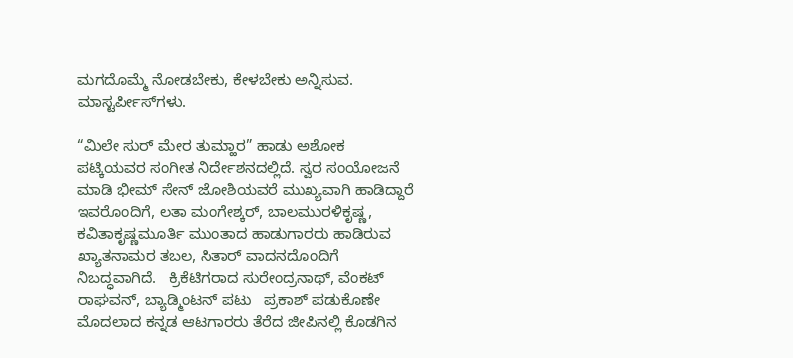ಮಗದೊಮ್ಮೆ ನೋಡಬೇಕು, ಕೇಳಬೇಕು ಅನ್ನಿಸುವ. ಮಾಸ್ಟರ್ಪೀಸ್‌ಗಳು.

“ಮಿಲೇ ಸುರ್ ಮೇರ ತುಮ್ಹಾರ” ಹಾಡು ಅಶೋಕ ಪಟ್ಕಿಯವರ ಸಂಗೀತ ನಿರ್ದೇಶನದಲ್ಲಿದೆ. ಸ್ವರ ಸಂಯೋಜನೆ ಮಾಡಿ ಭೀಮ್ ಸೇನ್ ಜೋಶಿಯವರೆ ಮುಖ್ಯವಾಗಿ ಹಾಡಿದ್ದಾರೆ ಇವರೊಂದಿಗೆ, ಲತಾ ಮಂಗೇಶ್ಕರ್, ಬಾಲಮುರಳಿಕೃಷ್ಣ, ಕವಿತಾಕೃಷ್ಣಮೂರ್ತಿ ಮುಂತಾದ ಹಾಡುಗಾರರು ಹಾಡಿರುವ  ಖ್ಯಾತನಾಮರ ತಬಲ, ಸಿತಾರ್ ವಾದನದೊಂದಿಗೆ  ನಿಬದ್ಧವಾಗಿದೆ.   ಕ್ರಿಕೆಟಿಗರಾದ ಸುರೇಂದ್ರನಾಥ್, ವೆಂಕಟ್ ರಾಘವನ್, ಬ್ಯಾಡ್ಮಿಂಟನ್ ಪಟು   ಪ್ರಕಾಶ್ ಪಡುಕೊಣೇ ಮೊದಲಾದ ಕನ್ನಡ ಆಟಗಾರರು ತೆರೆದ ಜೀಪಿನಲ್ಲಿ ಕೊಡಗಿನ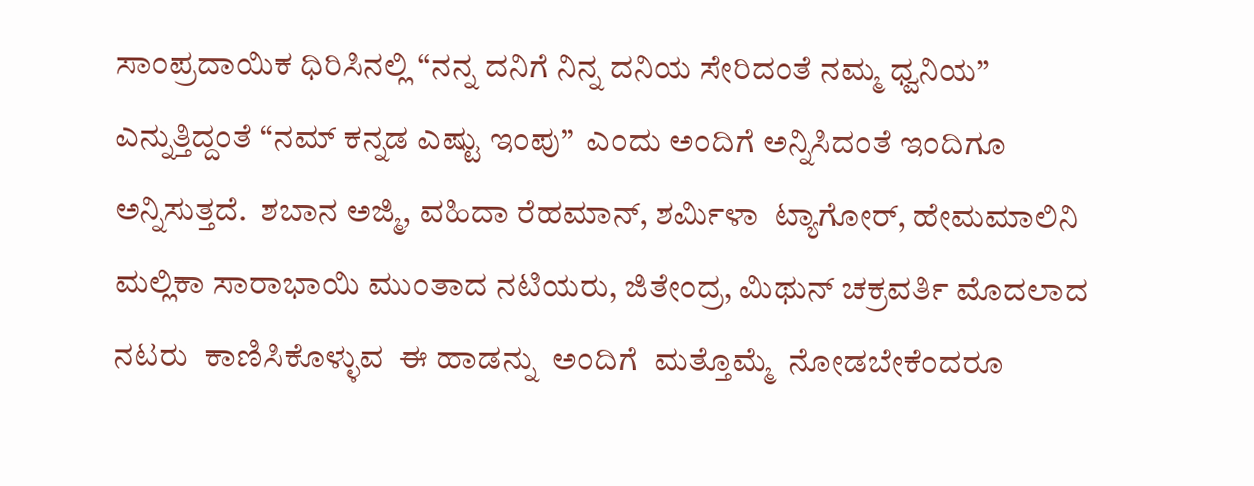ಸಾಂಪ್ರದಾಯಿಕ ಧಿರಿಸಿನಲ್ಲಿ “ನನ್ನ ದನಿಗೆ ನಿನ್ನ ದನಿಯ ಸೇರಿದಂತೆ ನಮ್ಮ ಧ್ವನಿಯ” ಎನ್ನುತ್ತಿದ್ದಂತೆ “ನಮ್ ಕನ್ನಡ ಎಷ್ಟು ಇಂಪು”  ಎಂದು ಅಂದಿಗೆ ಅನ್ನಿಸಿದಂತೆ ಇಂದಿಗೂ  ಅನ್ನಿಸುತ್ತದೆ.  ಶಬಾನ ಅಜ್ಮಿ, ವಹಿದಾ ರೆಹಮಾನ್, ಶರ್ಮಿಳಾ  ಟ್ಯಾಗೋರ್, ಹೇಮಮಾಲಿನಿ  ಮಲ್ಲಿಕಾ ಸಾರಾಭಾಯಿ ಮುಂತಾದ ನಟಿಯರು, ಜಿತೇಂದ್ರ, ಮಿಥುನ್ ಚಕ್ರವರ್ತಿ ಮೊದಲಾದ ನಟರು  ಕಾಣಿಸಿಕೊಳ್ಳುವ  ಈ ಹಾಡನ್ನು  ಅಂದಿಗೆ  ಮತ್ತೊಮ್ಮೆ  ನೋಡಬೇಕೆಂದರೂ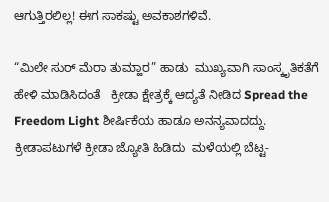ಆಗುತ್ತಿರಲಿಲ್ಲ! ಈಗ ಸಾಕಷ್ಟು ಅವಕಾಶಗಳಿವೆ.

“ಮಿಲೇ ಸುರ್ ಮೆರಾ ತುಮ್ಹಾರ” ಹಾಡು  ಮುಖ್ಯವಾಗಿ ಸಾಂಸ್ಕೃತಿಕತೆಗೆ ಹೇಳಿ ಮಾಡಿಸಿದಂತೆ   ಕ್ರೀಡಾ ಕ್ಷೇತ್ರಕ್ಕೆ ಆದ್ಯತೆ ನೀಡಿದ Spread the Freedom Light ಶೀರ್ಷಿಕೆಯ ಹಾಡೂ ಅನನ್ಯವಾದದ್ದು.     ಕ್ರೀಡಾಪಟುಗಳೆ ಕ್ರೀಡಾ ಜ್ಯೋತಿ ಹಿಡಿದು  ಮಳೆಯಲ್ಲಿ ಬೆಟ್ಟ-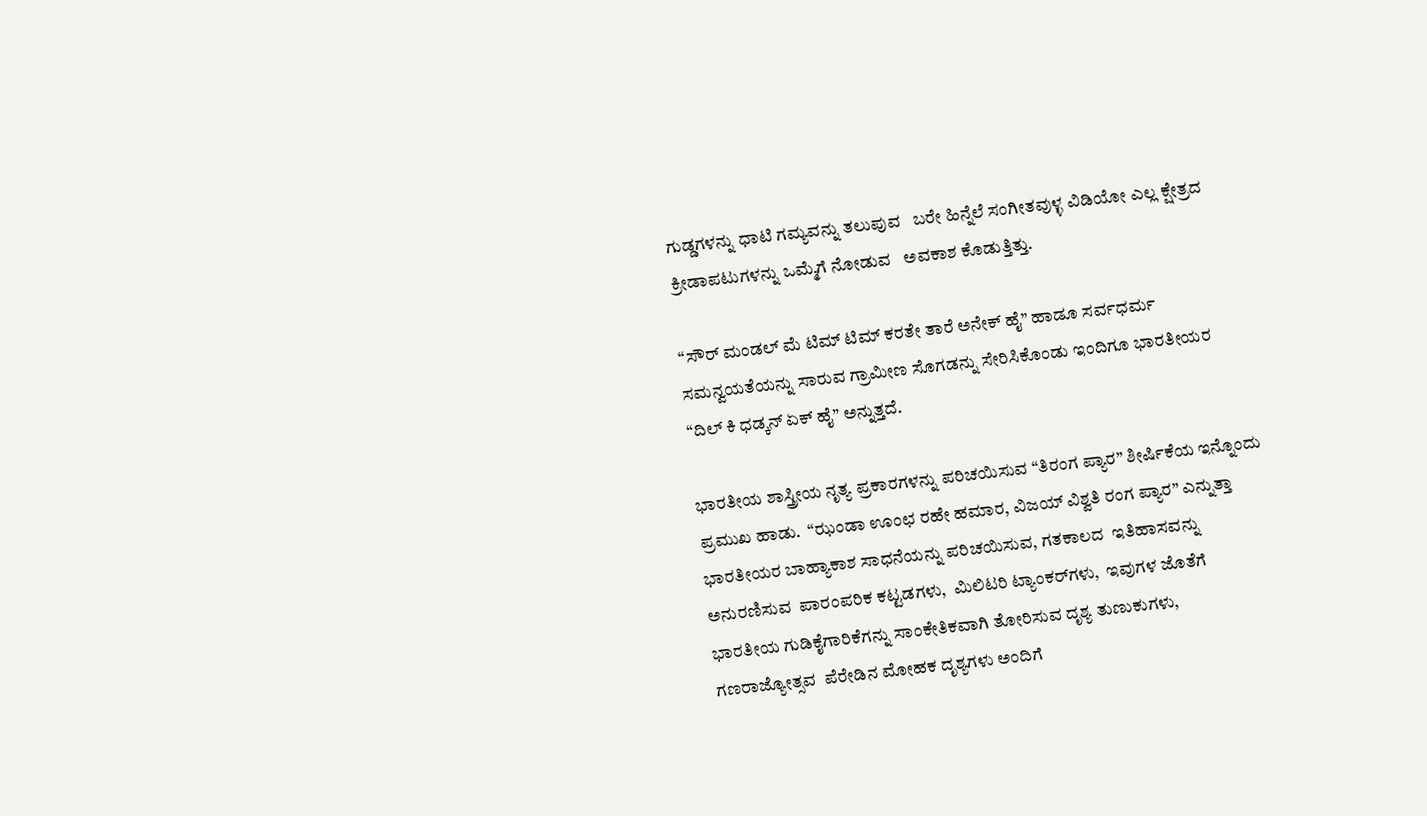ಗುಡ್ಡಗಳನ್ನು ಧಾಟಿ ಗಮ್ಯವನ್ನು ತಲುಪುವ   ಬರೇ ಹಿನ್ನೆಲೆ ಸಂಗೀತವುಳ್ಳ ವಿಡಿಯೋ ಎಲ್ಲ ಕ್ಷೇತ್ರದ ಕ್ರೀಡಾಪಟುಗಳನ್ನು ಒಮ್ಮೆಗೆ ನೋಡುವ   ಅವಕಾಶ ಕೊಡುತ್ತಿತ್ತು.

“ಸೌರ್ ಮಂಡಲ್ ಮೆ ಟಿಮ್ ಟಿಮ್ ಕರತೇ ತಾರೆ ಅನೇಕ್ ಹೈ” ಹಾಡೂ ಸರ್ವಧರ್ಮ ಸಮನ್ವಯತೆಯನ್ನು ಸಾರುವ ಗ್ರಾಮೀಣ ಸೊಗಡನ್ನು ಸೇರಿಸಿಕೊಂಡು ಇಂದಿಗೂ ಭಾರತೀಯರ  “ದಿಲ್ ಕಿ ಧಡ್ಕನ್ ಏಕ್ ಹೈ” ಅನ್ನುತ್ತದೆ.

ಭಾರತೀಯ ಶಾಸ್ತ್ರೀಯ ನೃತ್ಯ ಪ್ರಕಾರಗಳನ್ನು ಪರಿಚಯಿಸುವ “ತಿರಂಗ ಪ್ಯಾರ” ಶೀರ್ಷಿಕೆಯ ಇನ್ನೊಂದು   ಪ್ರಮುಖ ಹಾಡು.  “ಝಂಡಾ ಊಂಛ ರಹೇ ಹಮಾರ, ವಿಜಯ್ ವಿಶ್ವತಿ ರಂಗ ಪ್ಯಾರ” ಎನ್ನುತ್ತಾ  ಭಾರತೀಯರ ಬಾಹ್ಯಾಕಾಶ ಸಾಧನೆಯನ್ನು ಪರಿಚಯಿಸುವ, ಗತಕಾಲದ  ಇತಿಹಾಸವನ್ನು ಅನುರಣಿಸುವ  ಪಾರಂಪರಿಕ ಕಟ್ಟಡಗಳು,  ಮಿಲಿಟರಿ ಟ್ಯಾಂಕರ್‌ಗಳು,  ಇವುಗಳ ಜೊತೆಗೆ ಭಾರತೀಯ ಗುಡಿಕೈಗಾರಿಕೆಗನ್ನು ಸಾಂಕೇತಿಕವಾಗಿ ತೋರಿಸುವ ದೃಶ್ಯ ತುಣುಕುಗಳು, ಗಣರಾಜ್ಯೋತ್ಸವ  ಪೆರೇಡಿನ ಮೋಹಕ ದೃಶ್ಯಗಳು ಅಂದಿಗೆ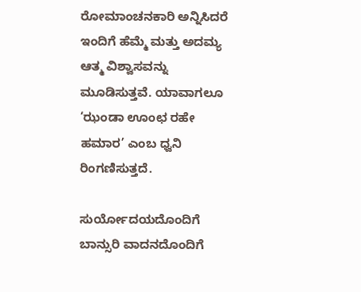ರೋಮಾಂಚನಕಾರಿ ಅನ್ನಿಸಿದರೆ  ಇಂದಿಗೆ ಹೆಮ್ಮೆ ಮತ್ತು ಅದಮ್ಯ ಆತ್ಮ ವಿಶ್ವಾಸವನ್ನು  ಮೂಡಿಸುತ್ತವೆ. ಯಾವಾಗಲೂ ‘ಝಂಡಾ ಊಂಛ ರಹೇ ಹಮಾರ’ ಎಂಬ ಧ್ವನಿ ರಿಂಗಣಿಸುತ್ತದೆ.

ಸುರ್ಯೋದಯದೊಂದಿಗೆ ಬಾನ್ಸುರಿ ವಾದನದೊಂದಿಗೆ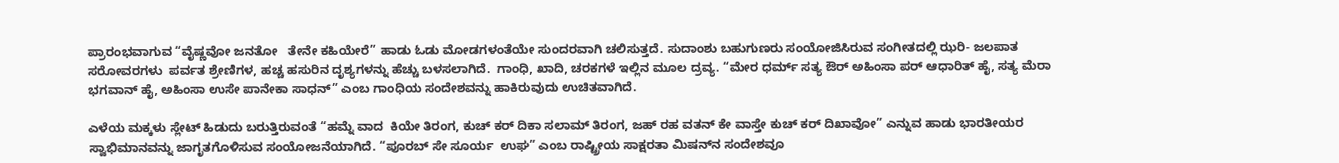ಪ್ರಾರಂಭವಾಗುವ “ವೈಷ್ಣವೋ ಜನತೋ   ತೇನೇ ಕಹಿಯೇರೆ” ಹಾಡು ಓಡು ಮೋಡಗಳಂತೆಯೇ ಸುಂದರವಾಗಿ ಚಲಿಸುತ್ತದೆ. ಸುದಾಂಶು ಬಹುಗುಣರು ಸಂಯೋಜಿಸಿರುವ ಸಂಗೀತದಲ್ಲಿ ಝರಿ- ಜಲಪಾತ ಸರೋವರಗಳು  ಪರ್ವತ ಶ್ರೇಣಿಗಳ, ಹಚ್ಚ ಹಸುರಿನ ದೃಶ್ಯಗಳನ್ನು ಹೆಚ್ಚು ಬಳಸಲಾಗಿದೆ.  ಗಾಂಧಿ, ಖಾದಿ, ಚರಕಗಳೆ ಇಲ್ಲಿನ ಮೂಲ ದ್ರವ್ಯ. “ಮೇರ ಧರ್ಮ್ ಸತ್ಯ ಔರ್ ಅಹಿಂಸಾ ಪರ್ ಆಧಾರಿತ್ ಹೈ, ಸತ್ಯ ಮೆರಾ ಭಗವಾನ್ ಹೈ, ಅಹಿಂಸಾ ಉಸೇ ಪಾನೇಕಾ ಸಾಧನ್” ಎಂಬ ಗಾಂಧಿಯ ಸಂದೇಶವನ್ನು ಹಾಕಿರುವುದು ಉಚಿತವಾಗಿದೆ.

ಎಳೆಯ ಮಕ್ಕಳು ಸ್ಲೇಟ್ ಹಿಡುದು ಬರುತ್ತಿರುವಂತೆ “ಹಮ್ನೆ ವಾದ  ಕಿಯೇ ತಿರಂಗ, ಕುಚ್ ಕರ್ ದಿಕಾ ಸಲಾಮ್ ತಿರಂಗ, ಜಹ್ ರಹ ವತನ್ ಕೇ ವಾಸ್ತೇ ಕುಚ್ ಕರ್ ದಿಖಾವೋ” ಎನ್ನುವ ಹಾಡು ಭಾರತೀಯರ ಸ್ವಾಭಿಮಾನವನ್ನು ಜಾಗೃತಗೊಳಿಸುವ ಸಂಯೋಜನೆಯಾಗಿದೆ. “ಪೂರಬ್ ಸೇ ಸೂರ್ಯ  ಉಘ” ಎಂಬ ರಾಷ್ಟ್ರೀಯ ಸಾಕ್ಷರತಾ ಮಿಷನ್‌ನ ಸಂದೇಶವೂ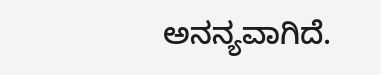ಅನನ್ಯವಾಗಿದೆ.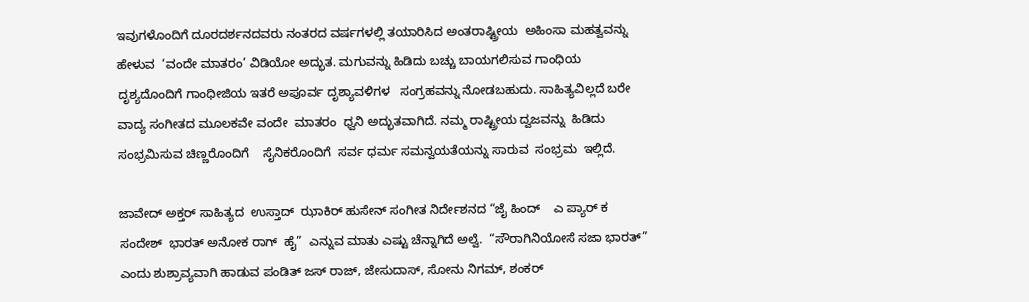ಇವುಗಳೊಂದಿಗೆ ದೂರದರ್ಶನದವರು ನಂತರದ ವರ್ಷಗಳಲ್ಲಿ ತಯಾರಿಸಿದ ಅಂತರಾಷ್ಟ್ರೀಯ  ಅಹಿಂಸಾ ಮಹತ್ವವನ್ನು ಹೇಳುವ  ‘ವಂದೇ ಮಾತರಂ’ ವಿಡಿಯೋ ಅದ್ಭುತ. ಮಗುವನ್ನು ಹಿಡಿದು ಬಚ್ಚು ಬಾಯಗಲಿಸುವ ಗಾಂಧಿಯ ದೃಶ್ಯದೊಂದಿಗೆ ಗಾಂಧೀಜಿಯ ಇತರೆ ಅಪೂರ್ವ ದೃಶ್ಯಾವಳಿಗಳ   ಸಂಗ್ರಹವನ್ನು ನೋಡಬಹುದು. ಸಾಹಿತ್ಯವಿಲ್ಲದೆ ಬರೇ ವಾದ್ಯ ಸಂಗೀತದ ಮೂಲಕವೇ ವಂದೇ  ಮಾತರಂ  ಧ್ವನಿ ಅದ್ಭುತವಾಗಿದೆ. ನಮ್ಮ ರಾಷ್ಟ್ರೀಯ ದ್ವಜವನ್ನು  ಹಿಡಿದು ಸಂಭ್ರಮಿಸುವ ಚಿಣ್ಣರೊಂದಿಗೆ    ಸೈನಿಕರೊಂದಿಗೆ  ಸರ್ವ ಧರ್ಮ ಸಮನ್ವಯತೆಯನ್ನು ಸಾರುವ  ಸಂಭ್ರಮ  ಇಲ್ಲಿದೆ.

ಜಾವೇದ್ ಅಕ್ತರ್ ಸಾಹಿತ್ಯದ  ಉಸ್ತಾದ್  ಝಾಕಿರ್ ಹುಸೇನ್ ಸಂಗೀತ ನಿರ್ದೇಶನದ “ಜೈ ಹಿಂದ್    ಎ ಪ್ಯಾರ್ ಕ ಸಂದೇಶ್  ಭಾರತ್ ಅನೋಕ ರಾಗ್  ಹೈ”  ಎನ್ನುವ ಮಾತು ಎಷ್ಟು ಚೆನ್ನಾಗಿದೆ ಅಲ್ವೆ.  “ಸೌರಾಗಿನಿಯೋಸೆ ಸಜಾ ಭಾರತ್” ಎಂದು ಶುಶ್ರಾವ್ಯವಾಗಿ ಹಾಡುವ ಪಂಡಿತ್ ಜಸ್ ರಾಜ್, ಜೇಸುದಾಸ್, ಸೋನು ನಿಗಮ್, ಶಂಕರ್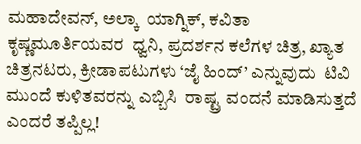ಮಹಾದೇವನ್, ಅಲ್ಕಾ  ಯಾಗ್ನಿಕ್, ಕವಿತಾ ಕೃಷ್ಣಮೂರ್ತಿಯವರ  ಧ್ವನಿ, ಪ್ರದರ್ಶನ ಕಲೆಗಳ ಚಿತ್ರ, ಖ್ಯಾತ ಚಿತ್ರನಟರು, ಕ್ರೀಡಾಪಟುಗಳು ‘ಜೈ ಹಿಂದ್’ ಎನ್ನುವುದು  ಟಿವಿ ಮುಂದೆ ಕುಳಿತವರನ್ನು ಎಬ್ಬಿಸಿ  ರಾಷ್ಟ್ರ ವಂದನೆ ಮಾಡಿಸುತ್ತದೆ ಎಂದರೆ ತಪ್ಪಿಲ್ಲ!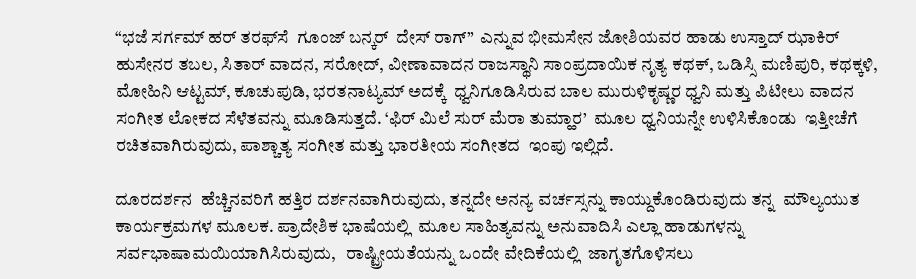“ಭಜೆ ಸರ್ಗಮ್ ಹರ್ ತರಫ್‌ಸೆ  ಗೂಂಜ್ ಬನ್ಕರ್  ದೇಸ್ ರಾಗ್”  ಎನ್ನುವ ಭೀಮಸೇನ ಜೋಶಿಯವರ ಹಾಡು ಉಸ್ತಾದ್ ಝಾಕಿರ್ ಹುಸೇನರ ತಬಲ, ಸಿತಾರ್ ವಾದನ, ಸರೋದ್, ವೀಣಾವಾದನ ರಾಜಸ್ಥಾನಿ ಸಾಂಪ್ರದಾಯಿಕ ನೃತ್ಯ ಕಥಕ್, ಒಡಿಸ್ಸಿ ಮಣಿಪುರಿ, ಕಥಕ್ಕಳಿ, ಮೋಹಿನಿ ಆಟ್ಟಮ್, ಕೂಚುಪುಡಿ, ಭರತನಾಟ್ಯಮ್ ಅದಕ್ಕೆ  ಧ್ವನಿಗೂಡಿಸಿರುವ ಬಾಲ ಮುರುಳಿಕೃಷ್ಣರ ಧ್ವನಿ ಮತ್ತು ಪಿಟೀಲು ವಾದನ  ಸಂಗೀತ ಲೋಕದ ಸೆಳೆತವನ್ನು ಮೂಡಿಸುತ್ತದೆ. ‘ಫಿರ್ ಮಿಲೆ ಸುರ್ ಮೆರಾ ತುಮ್ಹಾರ’  ಮೂಲ ಧ್ವನಿಯನ್ನೇ ಉಳಿಸಿಕೊಂಡು  ಇತ್ತೀಚೆಗೆ ರಚಿತವಾಗಿರುವುದು, ಪಾಶ್ಚಾತ್ಯ ಸಂಗೀತ ಮತ್ತು ಭಾರತೀಯ ಸಂಗೀತದ  ಇಂಪು ಇಲ್ಲಿದೆ.

ದೂರದರ್ಶನ  ಹೆಚ್ಚಿನವರಿಗೆ ಹತ್ತಿರ ದರ್ಶನವಾಗಿರುವುದು, ತನ್ನದೇ ಅನನ್ಯ ವರ್ಚಸ್ಸನ್ನು ಕಾಯ್ದುಕೊಂಡಿರುವುದು ತನ್ನ  ಮೌಲ್ಯಯುತ  ಕಾರ್ಯಕ್ರಮಗಳ ಮೂಲಕ. ಪ್ರಾದೇಶಿಕ ಭಾಷೆಯಲ್ಲಿ  ಮೂಲ ಸಾಹಿತ್ಯವನ್ನು ಅನುವಾದಿಸಿ ಎಲ್ಲಾ ಹಾಡುಗಳನ್ನು ಸರ್ವಭಾಷಾಮಯಿಯಾಗಿಸಿರುವುದು,   ರಾಷ್ಟ್ರೀಯತೆಯನ್ನು ಒಂದೇ ವೇದಿಕೆಯಲ್ಲಿ  ಜಾಗೃತಗೊಳಿಸಲು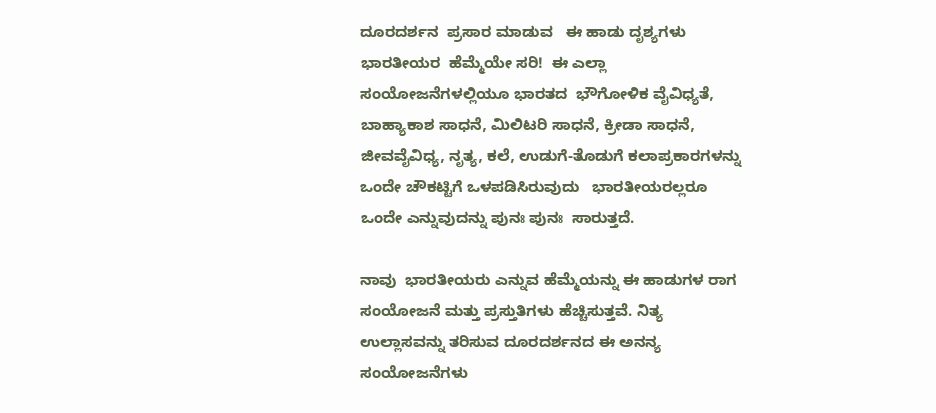ದೂರದರ್ಶನ  ಪ್ರಸಾರ ಮಾಡುವ   ಈ ಹಾಡು ದೃಶ್ಯಗಳು  ಭಾರತೀಯರ  ಹೆಮ್ಮೆಯೇ ಸರಿ!  ಈ ಎಲ್ಲಾ  ಸಂಯೋಜನೆಗಳಲ್ಲಿಯೂ ಭಾರತದ  ಭೌಗೋಳಿಕ ವೈವಿಧ್ಯತೆ, ಬಾಹ್ಯಾಕಾಶ ಸಾಧನೆ, ಮಿಲಿಟರಿ ಸಾಧನೆ, ಕ್ರೀಡಾ ಸಾಧನೆ, ಜೀವವೈವಿಧ್ಯ, ನೃತ್ಯ, ಕಲೆ, ಉಡುಗೆ-ತೊಡುಗೆ ಕಲಾಪ್ರಕಾರಗಳನ್ನು ಒಂದೇ ಚೌಕಟ್ಟಿಗೆ ಒಳಪಡಿಸಿರುವುದು   ಭಾರತೀಯರಲ್ಲರೂ ಒಂದೇ ಎನ್ನುವುದನ್ನು ಪುನಃ ಪುನಃ  ಸಾರುತ್ತದೆ.

ನಾವು  ಭಾರತೀಯರು ಎನ್ನುವ ಹೆಮ್ಮೆಯನ್ನು ಈ ಹಾಡುಗಳ ರಾಗ ಸಂಯೋಜನೆ ಮತ್ತು ಪ್ರಸ್ತುತಿಗಳು ಹೆಚ್ಚಿಸುತ್ತವೆ. ನಿತ್ಯ ಉಲ್ಲಾಸವನ್ನು ತರಿಸುವ ದೂರದರ್ಶನದ ಈ ಅನನ್ಯ ಸಂಯೋಜನೆಗಳು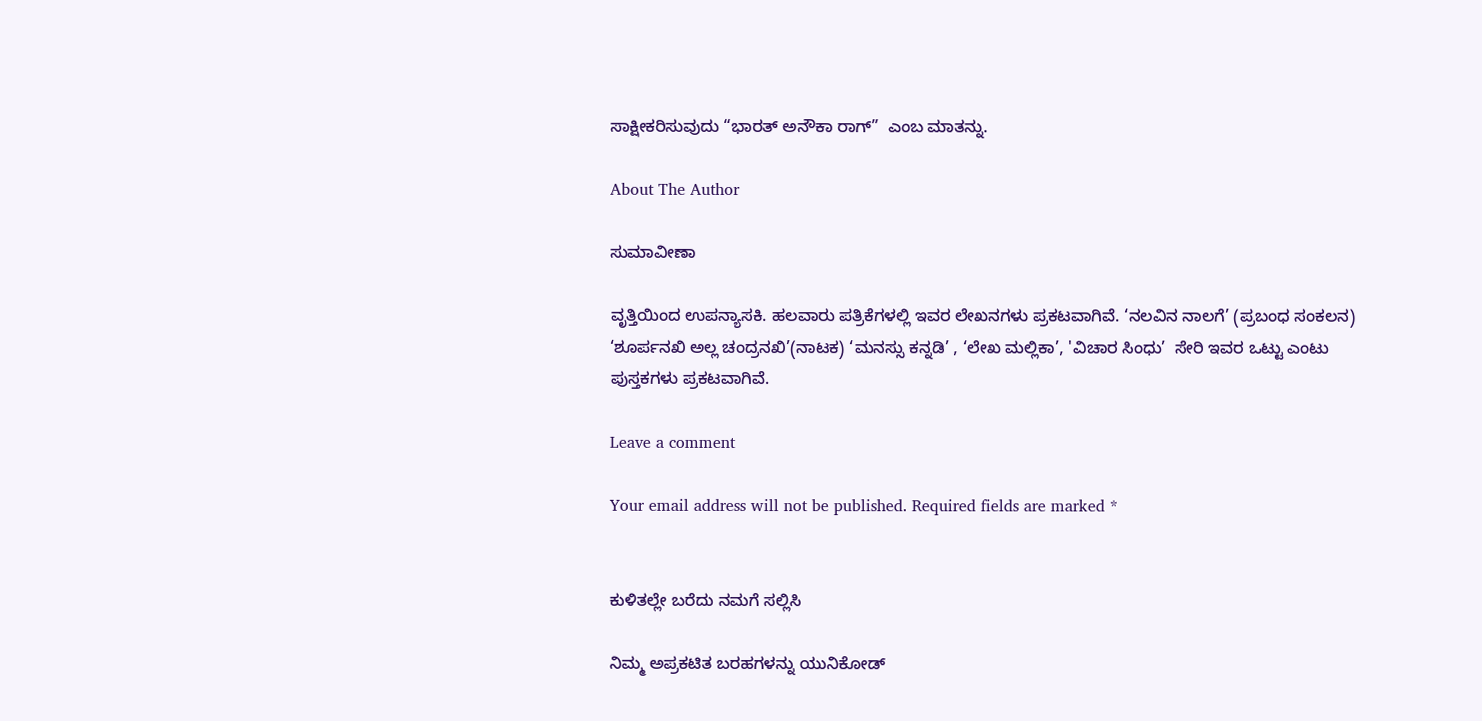ಸಾಕ್ಷೀಕರಿಸುವುದು “ಭಾರತ್ ಅನೌಕಾ ರಾಗ್”  ಎಂಬ ಮಾತನ್ನು.

About The Author

ಸುಮಾವೀಣಾ

ವೃತ್ತಿಯಿಂದ ಉಪನ್ಯಾಸಕಿ. ಹಲವಾರು ಪತ್ರಿಕೆಗಳಲ್ಲಿ ಇವರ ಲೇಖನಗಳು ಪ್ರಕಟವಾಗಿವೆ. ‘ನಲವಿನ ನಾಲಗೆ’ (ಪ್ರಬಂಧ ಸಂಕಲನ) ‘ಶೂರ್ಪನಖಿ ಅಲ್ಲ ಚಂದ್ರನಖಿ’(ನಾಟಕ) ‘ಮನಸ್ಸು ಕನ್ನಡಿ’ , ‘ಲೇಖ ಮಲ್ಲಿಕಾ’, 'ವಿಚಾರ ಸಿಂಧು’  ಸೇರಿ ಇವರ ಒಟ್ಟು ಎಂಟು ಪುಸ್ತಕಗಳು ಪ್ರಕಟವಾಗಿವೆ.

Leave a comment

Your email address will not be published. Required fields are marked *


ಕುಳಿತಲ್ಲೇ ಬರೆದು ನಮಗೆ ಸಲ್ಲಿಸಿ

ನಿಮ್ಮ ಅಪ್ರಕಟಿತ ಬರಹಗಳನ್ನು ಯುನಿಕೋಡ್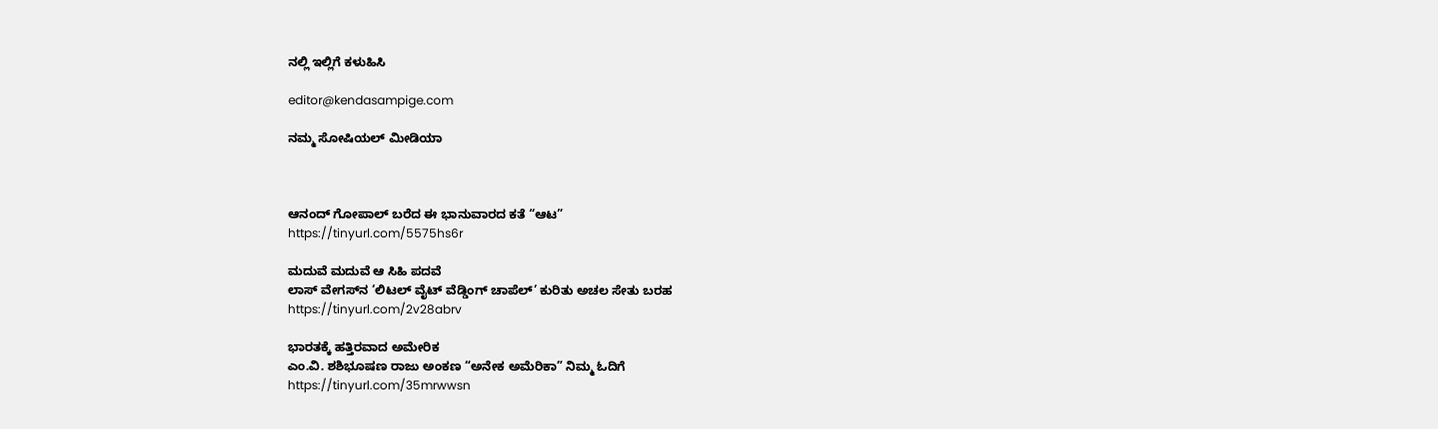ನಲ್ಲಿ ಇಲ್ಲಿಗೆ ಕಳುಹಿಸಿ

editor@kendasampige.com

ನಮ್ಮ ಸೋಷಿಯಲ್‌ ಮೀಡಿಯಾ



ಆನಂದ್‌ ಗೋಪಾಲ್‌ ಬರೆದ ಈ ಭಾನುವಾರದ ಕತೆ “ಆಟ”
https://tinyurl.com/5575hs6r

ಮದುವೆ ಮದುವೆ ಆ ಸಿಹಿ ಪದವೆ
ಲಾಸ್‌ ವೇಗಸ್‌ನ ‘ಲಿಟಲ್ ವೈಟ್ ವೆಡ್ಡಿಂಗ್ ಚಾಪೆಲ್’ ಕುರಿತು ಅಚಲ ಸೇತು ಬರಹ
https://tinyurl.com/2v28abrv

ಭಾರತಕ್ಕೆ ಹತ್ತಿರವಾದ ಅಮೇರಿಕ
ಎಂ.ವಿ. ಶಶಿಭೂಷಣ ರಾಜು ಅಂಕಣ “ಅನೇಕ ಅಮೆರಿಕಾ” ನಿಮ್ಮ ಓದಿಗೆ
https://tinyurl.com/35mrwwsn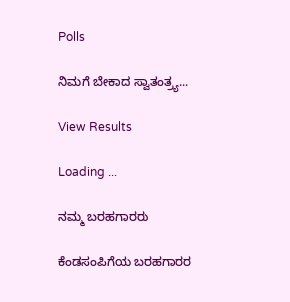Polls

ನಿಮಗೆ ಬೇಕಾದ ಸ್ವಾತಂತ್ರ್ಯ...

View Results

Loading ...

ನಮ್ಮ ಬರಹಗಾರರು

ಕೆಂಡಸಂಪಿಗೆಯ ಬರಹಗಾರರ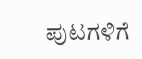ಪುಟಗಳಿಗೆ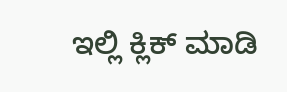ಇಲ್ಲಿ ಕ್ಲಿಕ್ ಮಾಡಿ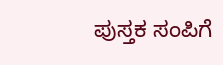ಪುಸ್ತಕ ಸಂಪಿಗೆ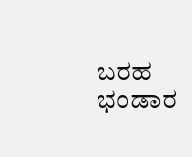ಬರಹ ಭಂಡಾರ